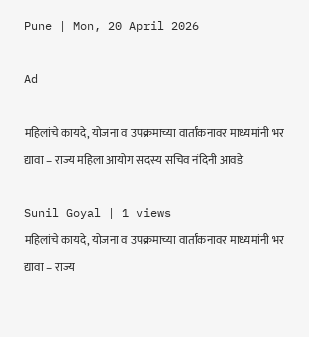Pune | Mon, 20 April 2026

Ad

महिलांचे कायदे, योजना व उपक्रमाच्या वार्तांकनावर माध्यमांनी भर द्यावा – राज्य महिला आयोग सदस्य सचिव नंदिनी आवडे

Sunil Goyal | 1 views
महिलांचे कायदे, योजना व उपक्रमाच्या वार्तांकनावर माध्यमांनी भर द्यावा – राज्य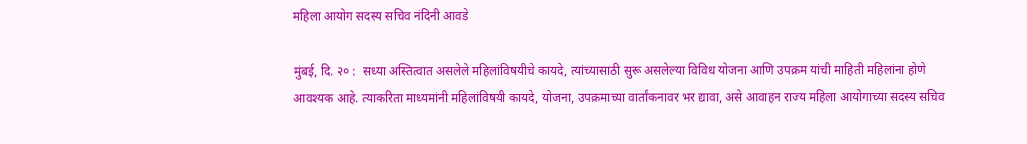महिला आयोग सदस्य सचिव नंदिनी आवडे

मुंबई, दि. २० :  सध्या अस्तित्वात असलेले महिलांविषयीचे कायदे, त्यांच्यासाठी सुरू असलेल्या विविध योजना आणि उपक्रम यांची माहिती महिलांना होणे आवश्यक आहे. त्याकरिता माध्यमांनी महिलांविषयी कायदे, योजना, उपक्रमाच्या वार्तांकनावर भर द्यावा, असे आवाहन राज्य महिला आयोगाच्या सदस्य सचिव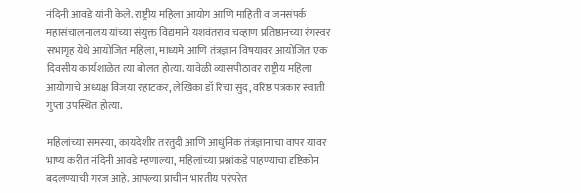नंदिनी आवडे यांनी केले. राष्ट्रीय महिला आयोग आणि माहिती व जनसंपर्क महासंचालनालय यांच्या संयुक्त विद्यमाने यशवंतराव चव्हाण प्रतिष्ठानच्या रंगस्वर सभागृह येथे आयोजित महिला, माध्यमे आणि तंत्रज्ञान विषयावर आयोजित एक दिवसीय कार्यशाळेत त्या बोलत होत्या. यावेळी व्यासपीठावर राष्ट्रीय महिला आयोगाचे अध्यक्ष विजया रहाटकर, लेखिका डॉ रिचा सुद, वरिष्ठ पत्रकार स्वाती गुप्ता उपस्थित होत्या.

महिलांच्या समस्या, कायदेशीर तरतुदी आणि आधुनिक तंत्रज्ञानाचा वापर यावर भाष्य करीत नंदिनी आवडे म्हणाल्या, महिलांच्या प्रश्नांकडे पाहण्याचा दृष्टिकोन बदलण्याची गरज आहे. आपल्या प्राचीन भारतीय परंपरेत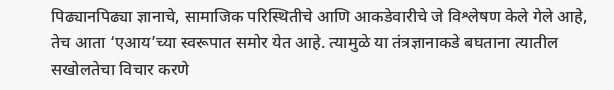पिढ्यानपिढ्या ज्ञानाचे, सामाजिक परिस्थितीचे आणि आकडेवारीचे जे विश्लेषण केले गेले आहे, तेच आता ‘एआय’च्या स्वरूपात समोर येत आहे. त्यामुळे या तंत्रज्ञानाकडे बघताना त्यातील सखोलतेचा विचार करणे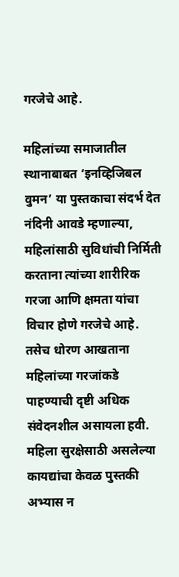गरजेचे आहे.

महिलांच्या समाजातील स्थानाबाबत ‘इनव्हिजिबल वुमन’ या पुस्तकाचा संदर्भ देत नंदिनी आवडे म्हणाल्या, महिलांसाठी सुविधांची निर्मिती करताना त्यांच्या शारीरिक गरजा आणि क्षमता यांचा विचार होणे गरजेचे आहे. तसेच धोरण आखताना महिलांच्या गरजांकडे पाहण्याची दृष्टी अधिक संवेदनशील असायला हवी. महिला सुरक्षेसाठी असलेल्या कायद्यांचा केवळ पुस्तकी अभ्यास न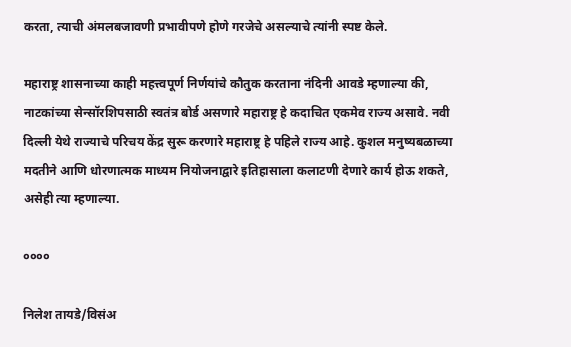करता, त्याची अंमलबजावणी प्रभावीपणे होणे गरजेचे असल्याचे त्यांनी स्पष्ट केले.

महाराष्ट्र शासनाच्या काही महत्त्वपूर्ण निर्णयांचे कौतुक करताना नंदिनी आवडे म्हणाल्या की, नाटकांच्या सेन्सॉरशिपसाठी स्वतंत्र बोर्ड असणारे महाराष्ट्र हे कदाचित एकमेव राज्य असावे. नवी दिल्ली येथे राज्याचे परिचय केंद्र सुरू करणारे महाराष्ट्र हे पहिले राज्य आहे. कुशल मनुष्यबळाच्या मदतीने आणि धोरणात्मक माध्यम नियोजनाद्वारे इतिहासाला कलाटणी देणारे कार्य होऊ शकते, असेही त्या म्हणाल्या.

००००

निलेश तायडे/विसंअ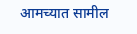आमच्यात सामील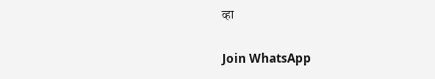व्हा

Join WhatsApp